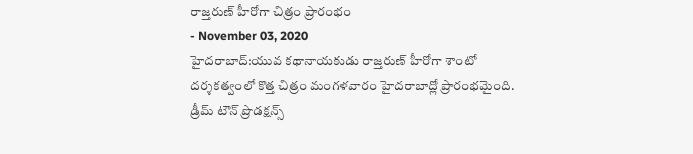రాజ్తరుణ్ హీరోగా చిత్రం ప్రారంభం
- November 03, 2020
హైదరాబాద్:యువ కథానాయకుడు రాజ్తరుణ్ హీరోగా శాంటో దర్శకత్వంలో కొత్త చిత్రం మంగళవారం హైదరాబాద్లో ప్రారంభమైంది. డ్రీమ్ టౌన్ ప్రొడక్షన్స్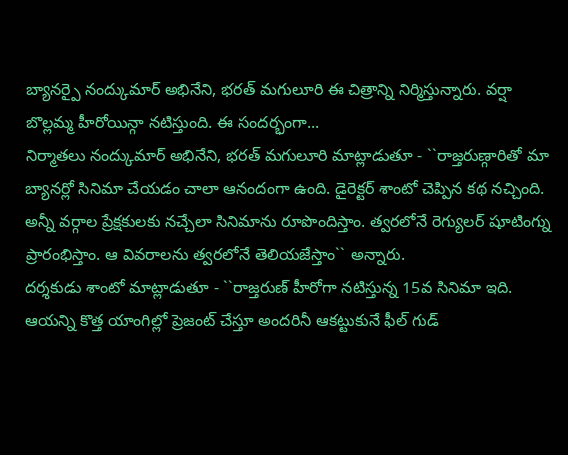బ్యానర్పై నంద్కుమార్ అభినేని, భరత్ మగులూరి ఈ చిత్రాన్ని నిర్మిస్తున్నారు. వర్షా బొల్లమ్మ హీరోయిన్గా నటిస్తుంది. ఈ సందర్భంగా...
నిర్మాతలు నంద్కుమార్ అభినేని, భరత్ మగులూరి మాట్లాడుతూ - ``రాజ్తరుణ్గారితో మా బ్యానర్లో సినిమా చేయడం చాలా ఆనందంగా ఉంది. డైరెక్టర్ శాంటో చెప్పిన కథ నచ్చింది. అన్నీ వర్గాల ప్రేక్షకులకు నచ్చేలా సినిమాను రూపొందిస్తాం. త్వరలోనే రెగ్యులర్ షూటింగ్ను ప్రారంభిస్తాం. ఆ వివరాలను త్వరలోనే తెలియజేస్తాం`` అన్నారు.
దర్శకుడు శాంటో మాట్లాడుతూ - ``రాజ్తరుణ్ హీరోగా నటిస్తున్న 15వ సినిమా ఇది. ఆయన్ని కొత్త యాంగిల్లో ప్రెజంట్ చేస్తూ అందరినీ ఆకట్టుకునే ఫీల్ గుడ్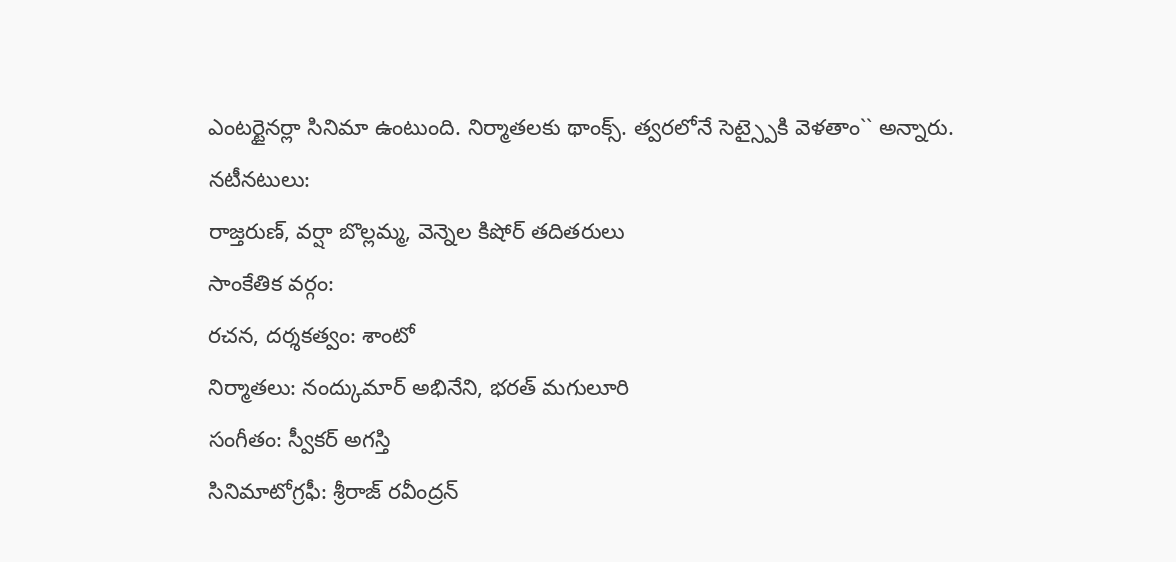ఎంటర్టైనర్లా సినిమా ఉంటుంది. నిర్మాతలకు థాంక్స్. త్వరలోనే సెట్స్పైకి వెళతాం`` అన్నారు.
నటీనటులు:
రాజ్తరుణ్, వర్షా బొల్లమ్మ, వెన్నెల కిషోర్ తదితరులు
సాంకేతిక వర్గం:
రచన, దర్శకత్వం: శాంటో
నిర్మాతలు: నంద్కుమార్ అభినేని, భరత్ మగులూరి
సంగీతం: స్వీకర్ అగస్తి
సినిమాటోగ్రఫీ: శ్రీరాజ్ రవీంద్రన్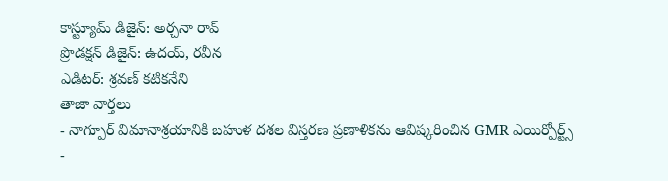కాస్ట్యూమ్ డిజైన్: అర్చనా రావ్
ప్రొడక్షన్ డిజైన్: ఉదయ్, రవీన
ఎడిటర్: శ్రవణ్ కటికనేని
తాజా వార్తలు
- నాగ్పూర్ విమానాశ్రయానికి బహుళ దశల విస్తరణ ప్రణాళికను ఆవిష్కరించిన GMR ఎయిర్పోర్ట్స్
-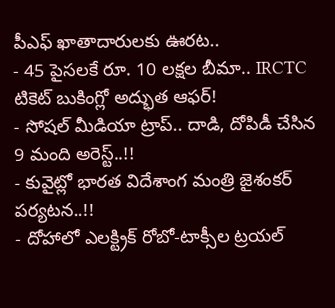పీఎఫ్ ఖాతాదారులకు ఊరట..
- 45 పైసలకే రూ. 10 లక్షల బీమా.. IRCTC టికెట్ బుకింగ్లో అద్భుత ఆఫర్!
- సోషల్ మీడియా ట్రాప్.. దాడి, దోపిడీ చేసిన 9 మంది అరెస్ట్..!!
- కువైట్లో భారత విదేశాంగ మంత్రి జైశంకర్ పర్యటన..!!
- దోహాలో ఎలక్ట్రిక్ రోబో-టాక్సీల ట్రయల్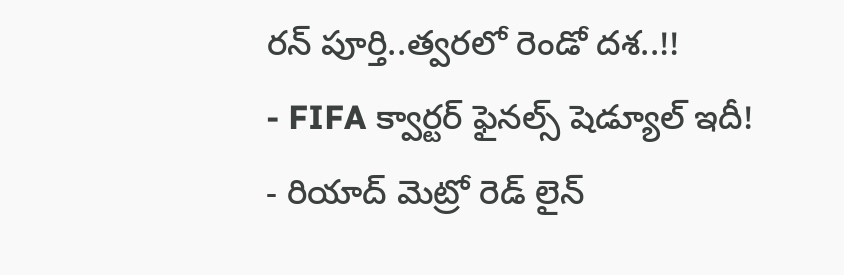రన్ పూర్తి..త్వరలో రెండో దశ..!!
- FIFA క్వార్టర్ ఫైనల్స్ షెడ్యూల్ ఇదీ!
- రియాద్ మెట్రో రెడ్ లైన్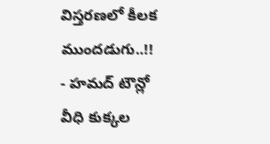విస్తరణలో కీలక ముందడుగు..!!
- హమద్ టౌన్లో వీధి కుక్కల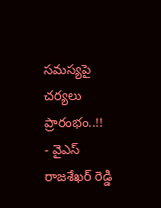సమస్యపై చర్యలు ప్రారంభం..!!
- వైఎస్ రాజశేఖర్ రెడ్డి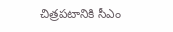చిత్రపటానికి సీఎం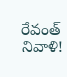రేవంత్ నివాళి!